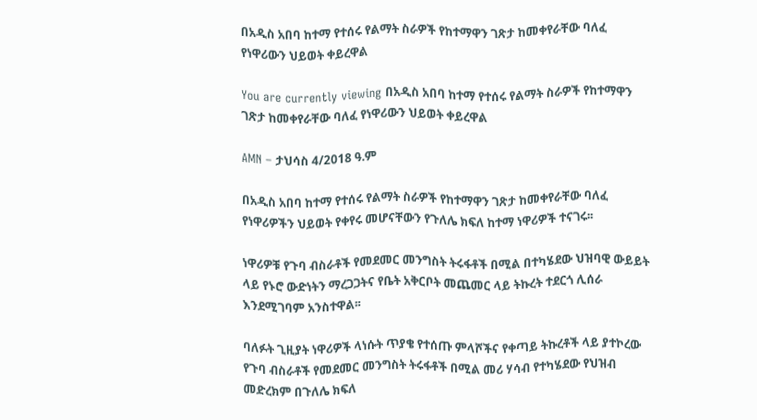በአዲስ አበባ ከተማ የተሰሩ የልማት ስራዎች የከተማዋን ገጽታ ከመቀየራቸው ባለፈ የነዋሪውን ህይወት ቀይረዋል

You are currently viewing በአዲስ አበባ ከተማ የተሰሩ የልማት ስራዎች የከተማዋን ገጽታ ከመቀየራቸው ባለፈ የነዋሪውን ህይወት ቀይረዋል

AMN – ታህሳስ 4/2018 ዓ.ም

በአዲስ አበባ ከተማ የተሰሩ የልማት ስራዎች የከተማዋን ገጽታ ከመቀየራቸው ባለፈ የነዋሪዎችን ህይወት የቀየሩ መሆናቸውን የጉለሌ ክፍለ ከተማ ነዋሪዎች ተናገሩ፡፡

ነዋሪዎቹ የጉባ ብስራቶች የመደመር መንግስት ትሩፋቶች በሚል በተካሄደው ህዝባዊ ውይይት ላይ የኑሮ ውድነትን ማረጋጋትና የቤት አቅርቦት መጨመር ላይ ትኩረት ተደርጎ ሊሰራ እንደሚገባም አንስተዋል፡፡

ባለፉት ጊዚያት ነዋሪዎች ላነሱት ጥያቄ የተሰጡ ምላሾችና የቀጣይ ትኩረቶች ላይ ያተኮረው የጉባ ብስራቶች የመደመር መንግስት ትሩፋቶች በሚል መሪ ሃሳብ የተካሄደው የህዝብ መድረክም በጉለሌ ክፍለ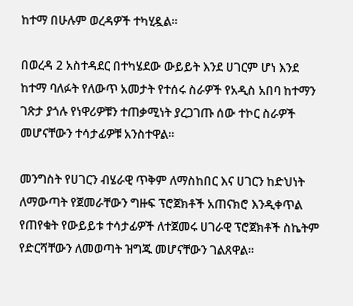ከተማ በሁሉም ወረዳዎች ተካሂዷል፡፡

በወረዳ 2 አስተዳደር በተካሄደው ውይይት እንደ ሀገርም ሆነ እንደ ከተማ ባለፉት የለውጥ አመታት የተሰሩ ስራዎች የአዲስ አበባ ከተማን ገጽታ ያጎሉ የነዋሪዎቹን ተጠቃሚነት ያረጋገጡ ሰው ተኮር ስራዎች መሆናቸውን ተሳታፊዎቹ አንስተዋል፡፡

መንግስት የሀገርን ብሄራዊ ጥቅም ለማስከበር እና ሀገርን ከድህነት ለማውጣት የጀመራቸውን ግዙፍ ፕሮጀክቶች አጠናክሮ እንዲቀጥል የጠየቁት የውይይቱ ተሳታፊዎች ለተጀመሩ ሀገራዊ ፕሮጀክቶች ስኬትም የድርሻቸውን ለመወጣት ዝግጁ መሆናቸውን ገልጸዋል፡፡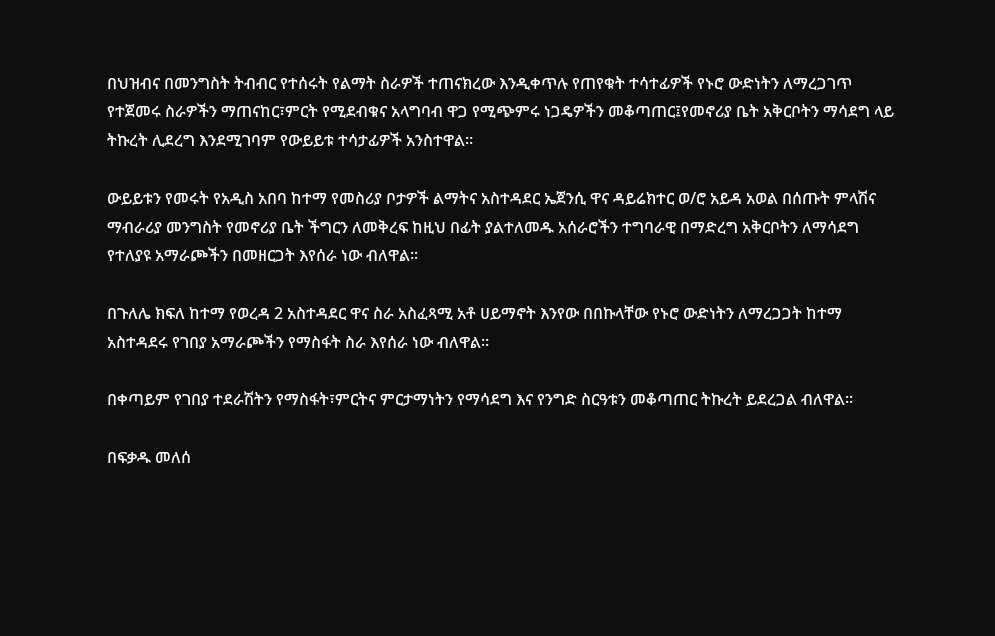በህዝብና በመንግስት ትብብር የተሰሩት የልማት ስራዎች ተጠናክረው እንዲቀጥሉ የጠየቁት ተሳተፊዎች የኑሮ ውድነትን ለማረጋገጥ የተጀመሩ ስራዎችን ማጠናከር፣ምርት የሚደብቁና አላግባብ ዋጋ የሚጭምሩ ነጋዴዎችን መቆጣጠር፤የመኖሪያ ቤት አቅርቦትን ማሳደግ ላይ ትኩረት ሊደረግ እንደሚገባም የውይይቱ ተሳታፊዎች አንስተዋል፡፡

ውይይቱን የመሩት የአዲስ አበባ ከተማ የመስሪያ ቦታዎች ልማትና አስተዳደር ኤጀንሲ ዋና ዳይሬክተር ወ/ሮ አይዳ አወል በሰጡት ምላሽና ማብራሪያ መንግስት የመኖሪያ ቤት ችግርን ለመቅረፍ ከዚህ በፊት ያልተለመዱ አሰራሮችን ተግባራዊ በማድረግ አቅርቦትን ለማሳደግ የተለያዩ አማራጮችን በመዘርጋት እየሰራ ነው ብለዋል፡፡

በጉለሌ ክፍለ ከተማ የወረዳ 2 አስተዳደር ዋና ስራ አስፈጻሚ አቶ ሀይማኖት እንየው በበኩላቸው የኑሮ ውድነትን ለማረጋጋት ከተማ አስተዳደሩ የገበያ አማራጮችን የማስፋት ስራ እየሰራ ነው ብለዋል፡፡

በቀጣይም የገበያ ተደራሽትን የማስፋት፣ምርትና ምርታማነትን የማሳደግ እና የንግድ ስርዓቱን መቆጣጠር ትኩረት ይደረጋል ብለዋል፡፡

በፍቃዱ መለሰ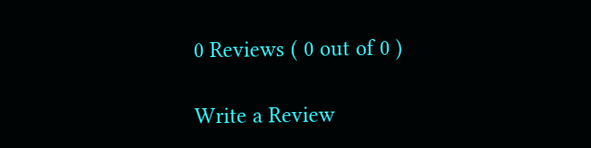0 Reviews ( 0 out of 0 )

Write a Review